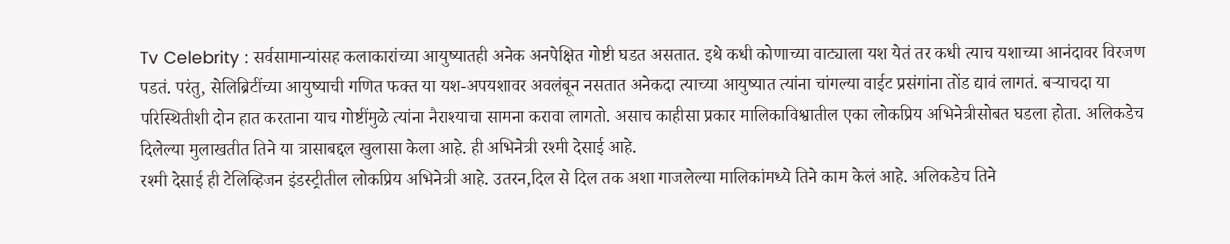Tv Celebrity : सर्वसामान्यांसह कलाकारांच्या आयुष्यातही अनेक अनपेक्षित गोष्टी घडत असतात. इथे कधी कोणाच्या वाट्याला यश येतं तर कधी त्याच यशाच्या आनंदावर विरजण पडतं. परंतु, सेलिब्रिटींच्या आयुष्याची गणित फक्त या यश-अपयशावर अवलंबून नसतात अनेकदा त्याच्या आयुष्यात त्यांना चांगल्या वाईट प्रसंगांना तोंड द्यावं लागतं. बऱ्याचदा या परिस्थितीशी दोन हात करताना याच गोष्टींमुळे त्यांना नैराश्याचा सामना करावा लागतो. असाच काहीसा प्रकार मालिकाविश्वातील एका लोकप्रिय अभिनेत्रीसोबत घडला होता. अलिकडेच दिलेल्या मुलाखतीत तिने या त्रासाबद्दल खुलासा केला आहे. ही अभिनेत्री रश्मी देसाई आहे.
रश्मी देसाई ही टेलिव्हिजन इंडस्ट्रीतील लोकप्रिय अभिनेत्री आहे. उतरन,दिल से दिल तक अशा गाजलेल्या मालिकांमध्ये तिने काम केलं आहे. अलिकडेच तिने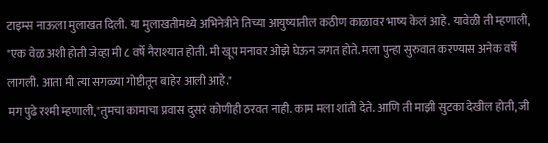टाइम्स नाऊला मुलाखत दिली. या मुलाखतीमध्ये अभिनेत्रीने तिच्या आयुष्यातील कठीण काळावर भाष्य केलं आहे. यावेळी ती म्हणाली, "एक वेळ अशी होती जेव्हा मी ८ वर्षे नैराश्यात होती. मी खूप मनावर ओझे घेऊन जगत होते. मला पुन्हा सुरुवात करण्यास अनेक वर्षे लागली. आता मी त्या सगळ्या गोष्टीतून बाहेर आली आहे."
मग पुढे रश्मी म्हणाली,"तुमचा कामाचा प्रवास दुसरं कोणीही ठरवत नाही. काम मला शांती देते. आणि ती माझी सुटका देखील होती, जी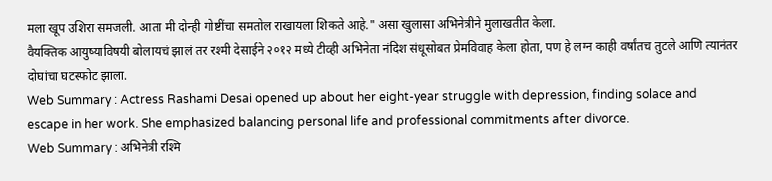मला खूप उशिरा समजली. आता मी दोन्ही गोष्टींचा समतोल राखायला शिकते आहे." असा खुलासा अभिनेत्रीने मुलाखतीत केला.
वैयक्तिक आयुष्याविषयी बोलायचं झालं तर रश्मी देसाईने २०१२ मध्ये टीव्ही अभिनेता नंदिश संधूसोबत प्रेमविवाह केला होता, पण हे लग्न काही वर्षांतच तुटले आणि त्यानंतर दोघांचा घटस्फोट झाला.
Web Summary : Actress Rashami Desai opened up about her eight-year struggle with depression, finding solace and escape in her work. She emphasized balancing personal life and professional commitments after divorce.
Web Summary : अभिनेत्री रश्मि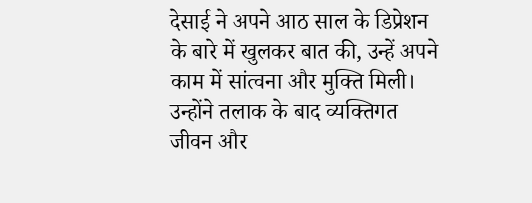देसाई ने अपने आठ साल के डिप्रेशन के बारे में खुलकर बात की, उन्हें अपने काम में सांत्वना और मुक्ति मिली। उन्होंने तलाक के बाद व्यक्तिगत जीवन और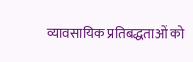व्यावसायिक प्रतिबद्धताओं को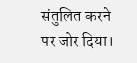संतुलित करने पर जोर दिया।